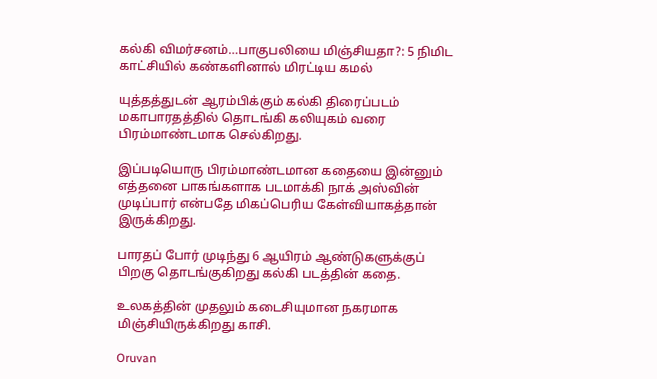கல்கி விமர்சனம்…பாகுபலியை மிஞ்சியதா?: 5 நிமிட காட்சியில் கண்களினால் மிரட்டிய கமல்

யுத்தத்துடன் ஆரம்பிக்கும் கல்கி திரைப்படம் மகாபாரதத்தில் தொடங்கி கலியுகம் வரை பிரம்மாண்டமாக செல்கிறது.

இப்படியொரு பிரம்மாண்டமான கதையை இன்னும் எத்தனை பாகங்களாக படமாக்கி நாக் அஸ்வின் முடிப்பார் என்பதே மிகப்பெரிய கேள்வியாகத்தான் இருக்கிறது.

பாரதப் போர் முடிந்து 6 ஆயிரம் ஆண்டுகளுக்குப் பிறகு தொடங்குகிறது கல்கி படத்தின் கதை.

உலகத்தின் முதலும் கடைசியுமான நகரமாக மிஞ்சியிருக்கிறது காசி.

Oruvan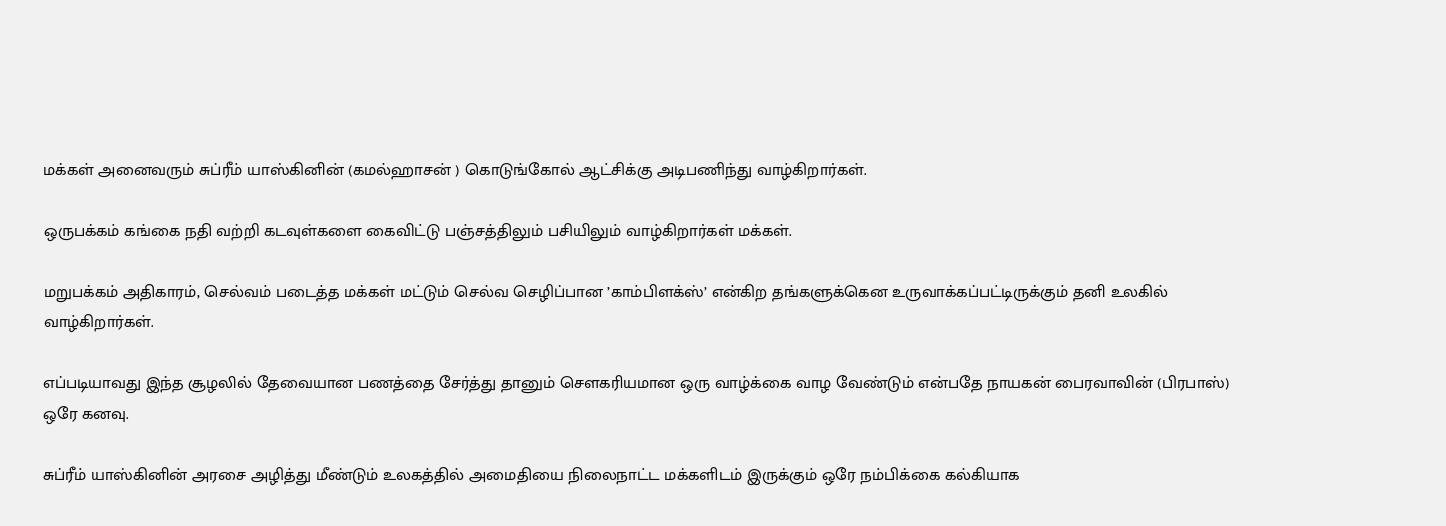மக்கள் அனைவரும் சுப்ரீம் யாஸ்கினின் (கமல்ஹாசன் ) கொடுங்கோல் ஆட்சிக்கு அடிபணிந்து வாழ்கிறார்கள்.

ஒருபக்கம் கங்கை நதி வற்றி கடவுள்களை கைவிட்டு பஞ்சத்திலும் பசியிலும் வாழ்கிறார்கள் மக்கள்.

மறுபக்கம் அதிகாரம், செல்வம் படைத்த மக்கள் மட்டும் செல்வ செழிப்பான ’காம்பிளக்ஸ்’ என்கிற தங்களுக்கென உருவாக்கப்பட்டிருக்கும் தனி உலகில் வாழ்கிறார்கள்.

எப்படியாவது இந்த சூழலில் தேவையான பணத்தை சேர்த்து தானும் செளகரியமான ஒரு வாழ்க்கை வாழ வேண்டும் என்பதே நாயகன் பைரவாவின் (பிரபாஸ்) ஒரே கனவு.

சுப்ரீம் யாஸ்கினின் அரசை அழித்து மீண்டும் உலகத்தில் அமைதியை நிலைநாட்ட மக்களிடம் இருக்கும் ஒரே நம்பிக்கை கல்கியாக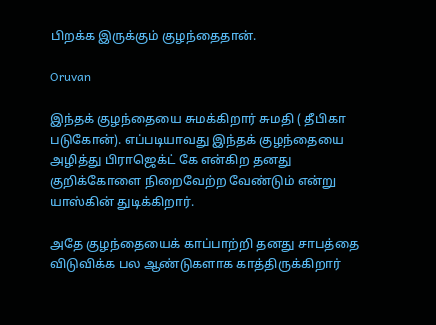பிறக்க இருக்கும் குழந்தைதான்.

Oruvan

இந்தக் குழந்தையை சுமக்கிறார் சுமதி ( தீபிகா படுகோன்). எப்படியாவது இந்தக் குழந்தையை அழித்து பிராஜெக்ட் கே என்கிற தனது குறிக்கோளை நிறைவேற்ற வேண்டும் என்று யாஸ்கின் துடிக்கிறார்.

அதே குழந்தையைக் காப்பாற்றி தனது சாபத்தை விடுவிக்க பல ஆண்டுகளாக காத்திருக்கிறார்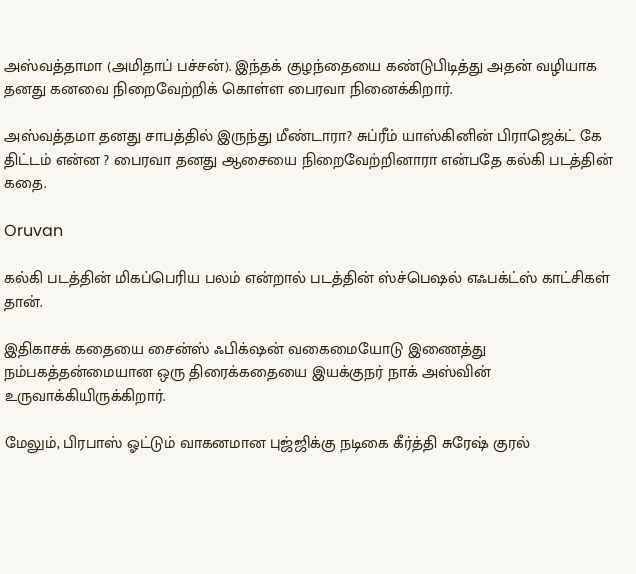அஸ்வத்தாமா (அமிதாப் பச்சன்). இந்தக் குழந்தையை கண்டுபிடித்து அதன் வழியாக தனது கனவை நிறைவேற்றிக் கொள்ள பைரவா நினைக்கிறார்.

அஸ்வத்தமா தனது சாபத்தில் இருந்து மீண்டாரா? சுப்ரீம் யாஸ்கினின் பிராஜெக்ட் கே திட்டம் என்ன ? பைரவா தனது ஆசையை நிறைவேற்றினாரா என்பதே கல்கி படத்தின் கதை.

Oruvan

கல்கி படத்தின் மிகப்பெரிய பலம் என்றால் படத்தின் ஸ்ச்பெஷல் எஃபக்ட்ஸ் காட்சிகள் தான்.

இதிகாசக் கதையை சைன்ஸ் ஃபிக்‌ஷன் வகைமையோடு இணைத்து நம்பகத்தன்மையான ஒரு திரைக்கதையை இயக்குநர் நாக் அஸ்வின் உருவாக்கியிருக்கிறார்.

மேலும், பிரபாஸ் ஓட்டும் வாகனமான புஜ்ஜிக்கு நடிகை கீர்த்தி சுரேஷ் குரல்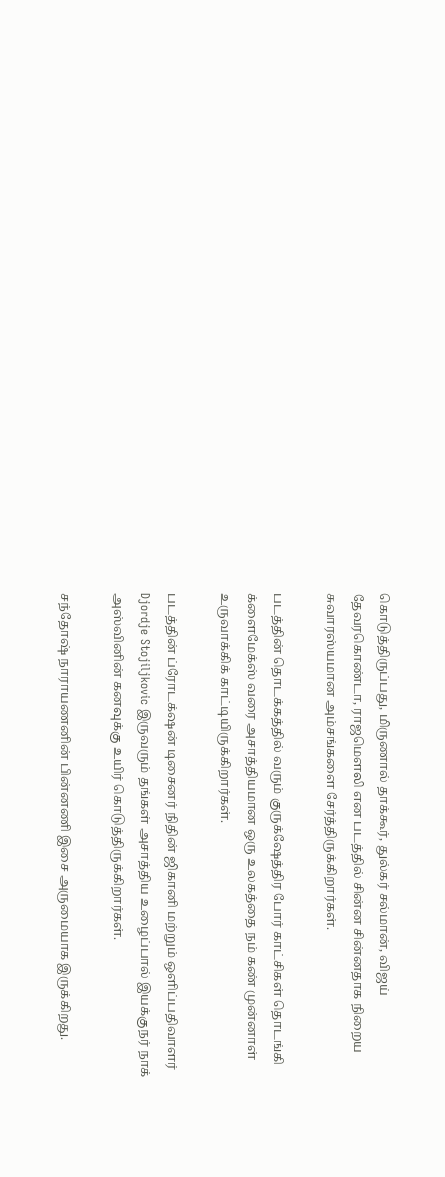கொடுத்திருப்பது, மிருணால் தாக்கூர், துல்கர் சல்மான், விஜய் தேவரகொண்டா, ராஜமெளலி என படத்தில் சின்ன சின்னதாக நிறைய சுவாரஸ்யமான அம்சங்களை சேர்த்திருக்கிறார்கள்.

படத்தின் தொடக்கத்தில் வரும் குருக்‌ஷேத்திர போர் காட்சிகள் தொடங்கி க்ளைமேக்ஸ் வரை அசாத்தியமான ஒரு உலகத்தை நம் கண் முன்னாள் உருவாக்கிக் காட்டியிருக்கிறார்கள்.

படத்தின் ப்ரோடக்‌ஷன் டிசைனர் நிதின் ஜிகானி மற்றும் ஒளிப்பதிவாளர் Djordje Stojiljkovic இருவரும் தங்கள் அசாத்திய உழைப்பால் இயக்குநர் நாக் அஸ்வினின் கனவுக்கு உயிர் கொடுத்திருக்கிறார்கள்.

சந்தோஷ் நாராயணனின் பின்னணி இசை அருமையாக இருக்கிறது.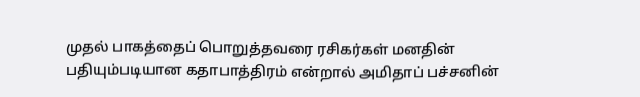முதல் பாகத்தைப் பொறுத்தவரை ரசிகர்கள் மனதின் பதியும்படியான கதாபாத்திரம் என்றால் அமிதாப் பச்சனின்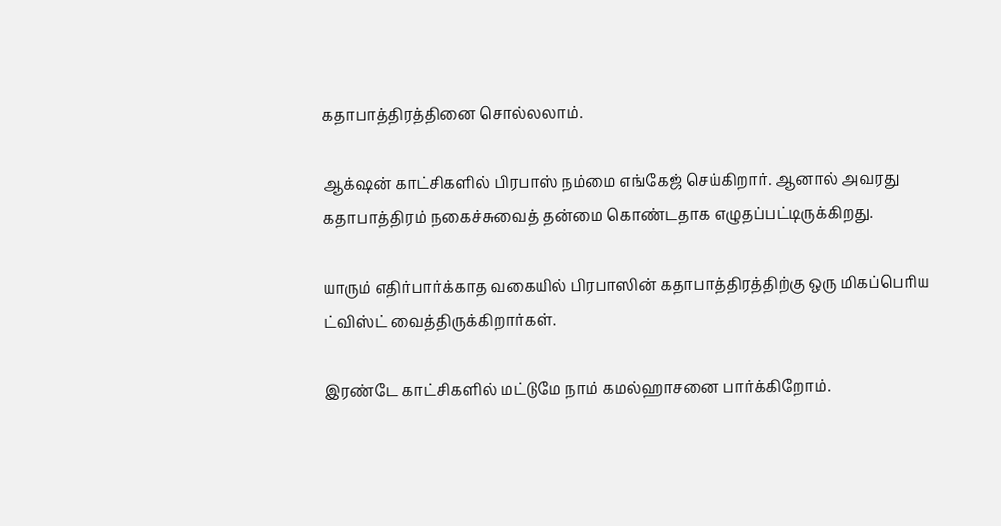கதாபாத்திரத்தினை சொல்லலாம்.

ஆக்‌ஷன் காட்சிகளில் பிரபாஸ் நம்மை எங்கேஜ் செய்கிறார். ஆனால் அவரது கதாபாத்திரம் நகைச்சுவைத் தன்மை கொண்டதாக எழுதப்பட்டிருக்கிறது.

யாரும் எதிர்பார்க்காத வகையில் பிரபாஸின் கதாபாத்திரத்திற்கு ஒரு மிகப்பெரிய ட்விஸ்ட் வைத்திருக்கிறார்கள்.

இரண்டே காட்சிகளில் மட்டுமே நாம் கமல்ஹாசனை பார்க்கிறோம்.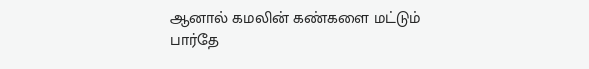ஆனால் கமலின் கண்களை மட்டும் பார்தே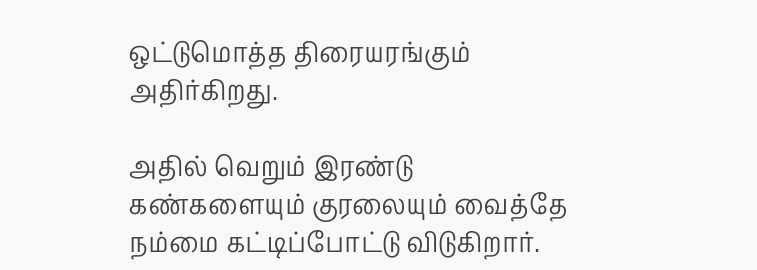ஒட்டுமொத்த திரையரங்கும் அதிர்கிறது.

அதில் வெறும் இரண்டு கண்களையும் குரலையும் வைத்தே நம்மை கட்டிப்போட்டு விடுகிறார்.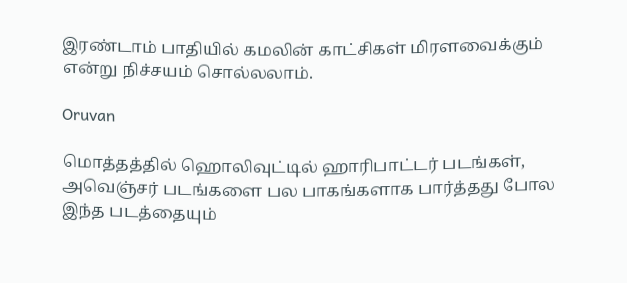இரண்டாம் பாதியில் கமலின் காட்சிகள் மிரளவைக்கும் என்று நிச்சயம் சொல்லலாம்.

Oruvan

மொத்தத்தில் ஹொலிவுட்டில் ஹாரிபாட்டர் படங்கள், அவெஞ்சர் படங்களை பல பாகங்களாக பார்த்தது போல இந்த படத்தையும்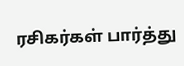ரசிகர்கள் பார்த்து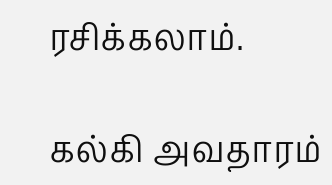ரசிக்கலாம்.

கல்கி அவதாரம்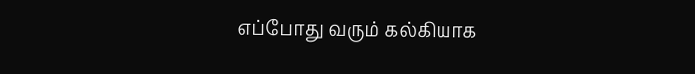எப்போது வரும் கல்கியாக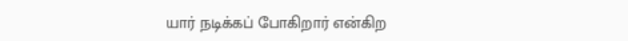யார் நடிக்கப் போகிறார் என்கிற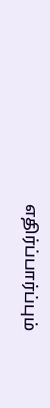எதிர்ப்பார்ப்பும்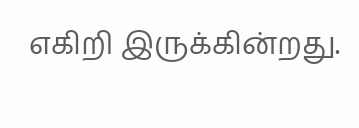எகிறி இருக்கின்றது.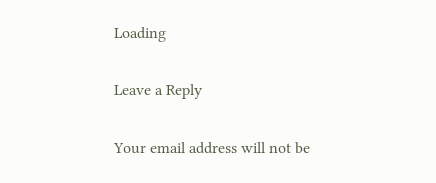Loading

Leave a Reply

Your email address will not be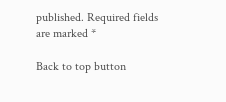published. Required fields are marked *

Back to top button